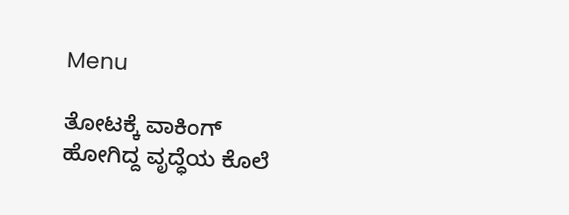Menu

ತೋಟಕ್ಕೆ ವಾಕಿಂಗ್‌ ಹೋಗಿದ್ದ ವೃದ್ಧೆಯ ಕೊಲೆ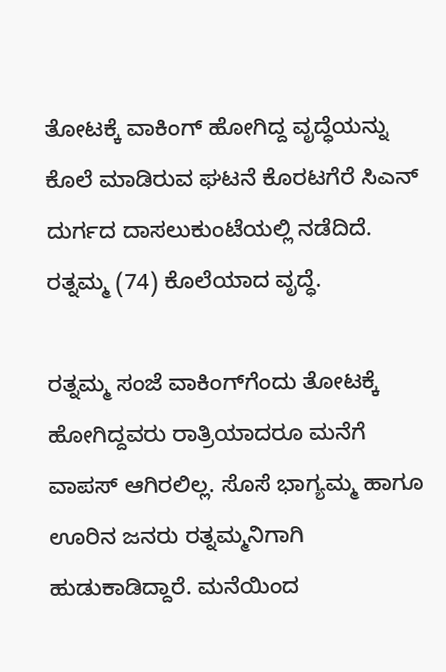ತೋಟಕ್ಕೆ ವಾಕಿಂಗ್‌ ಹೋಗಿದ್ದ ವೃದ್ಧೆಯನ್ನು ಕೊಲೆ ಮಾಡಿರುವ ಘಟನೆ ಕೊರಟಗೆರೆ ಸಿಎನ್ ದುರ್ಗದ ದಾಸಲುಕುಂಟೆಯಲ್ಲಿ ನಡೆದಿದೆ. ರತ್ನಮ್ಮ (74) ಕೊಲೆಯಾದ ವೃದ್ಧೆ.

ರತ್ನಮ್ಮ ಸಂಜೆ ವಾಕಿಂಗ್‌ಗೆಂದು ತೋಟಕ್ಕೆ ಹೋಗಿದ್ದವರು ರಾತ್ರಿಯಾದರೂ ಮನೆಗೆ ವಾಪಸ್ ಆಗಿರಲಿಲ್ಲ. ಸೊಸೆ ಭಾಗ್ಯಮ್ಮ ಹಾಗೂ ಊರಿನ ಜನರು ರತ್ನಮ್ಮನಿಗಾಗಿ ಹುಡುಕಾಡಿದ್ದಾರೆ. ಮನೆಯಿಂದ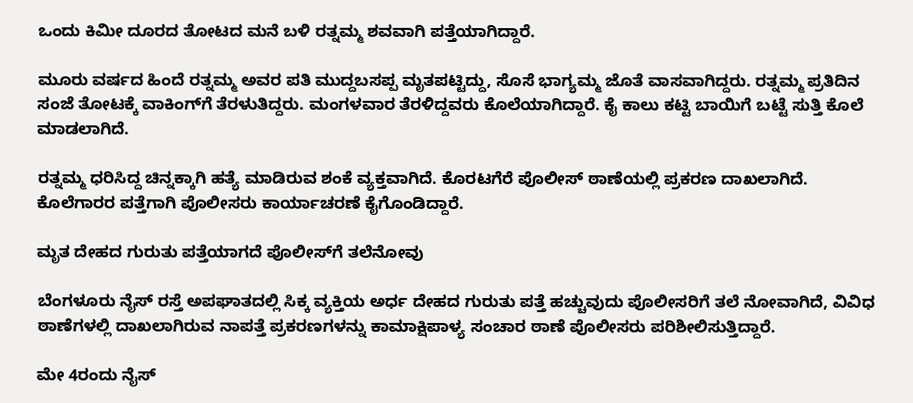ಒಂದು ಕಿಮೀ ದೂರದ ತೋಟದ ಮನೆ ಬಳಿ ರತ್ನಮ್ಮ ಶವವಾಗಿ ಪತ್ತೆಯಾಗಿದ್ದಾರೆ.

ಮೂರು ವರ್ಷದ ಹಿಂದೆ ರತ್ನಮ್ಮ ಅವರ ಪತಿ ಮುದ್ದಬಸಪ್ಪ ಮೃತಪಟ್ಟಿದ್ದು, ಸೊಸೆ ಭಾಗ್ಯಮ್ಮ ಜೊತೆ ವಾಸವಾಗಿದ್ದರು. ರತ್ನಮ್ಮ ಪ್ರತಿದಿನ ಸಂಜೆ ತೋಟಕ್ಕೆ ವಾಕಿಂಗ್‌ಗೆ ತೆರಳುತಿದ್ದರು. ಮಂಗಳವಾರ ತೆರಳಿದ್ದವರು ಕೊಲೆಯಾಗಿದ್ದಾರೆ. ಕೈ ಕಾಲು ಕಟ್ಟಿ ಬಾಯಿಗೆ ಬಟ್ಟೆ ಸುತ್ತಿ ಕೊಲೆ ಮಾಡಲಾಗಿದೆ.

ರತ್ನಮ್ಮ ಧರಿಸಿದ್ದ ಚಿನ್ನಕ್ಕಾಗಿ ಹತ್ಯೆ ಮಾಡಿರುವ ಶಂಕೆ ವ್ಯಕ್ತವಾಗಿದೆ. ಕೊರಟಗೆರೆ ಪೊಲೀಸ್ ಠಾಣೆಯಲ್ಲಿ ಪ್ರಕರಣ ದಾಖಲಾಗಿದೆ. ಕೊಲೆಗಾರರ ಪತ್ತೆಗಾಗಿ ಪೊಲೀಸರು ಕಾರ್ಯಾಚರಣೆ ಕೈಗೊಂಡಿದ್ದಾರೆ.

ಮೃತ ದೇಹದ ಗುರುತು ಪತ್ತೆಯಾಗದೆ ಪೊಲೀಸ್‌ಗೆ ತಲೆನೋವು

ಬೆಂಗಳೂರು ನೈಸ್‌ ರಸ್ತೆ ಅಪಘಾತದಲ್ಲಿ ಸಿಕ್ಕ ವ್ಯಕ್ತಿಯ ಅರ್ಧ ದೇಹದ ಗುರುತು ಪತ್ತೆ ಹಚ್ಚುವುದು ಪೊಲೀಸರಿಗೆ ತಲೆ ನೋವಾಗಿದೆ, ವಿವಿಧ ಠಾಣೆಗಳಲ್ಲಿ ದಾಖಲಾಗಿರುವ ನಾಪತ್ತೆ ಪ್ರಕರಣಗಳನ್ನು ಕಾಮಾಕ್ಷಿಪಾಳ್ಯ ಸಂಚಾರ ಠಾಣೆ ಪೊಲೀಸರು ಪರಿಶೀಲಿಸುತ್ತಿದ್ದಾರೆ.

ಮೇ 4ರಂದು ನೈಸ್‌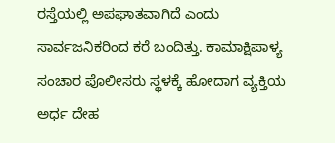ರಸ್ತೆಯಲ್ಲಿ ಅಪಘಾತವಾಗಿದೆ ಎಂದು ಸಾರ್ವಜನಿಕರಿಂದ ಕರೆ ಬಂದಿತ್ತು. ಕಾಮಾಕ್ಷಿಪಾಳ್ಯ ಸಂಚಾರ ಪೊಲೀಸರು ಸ್ಥಳಕ್ಕೆ ಹೋದಾಗ ವ್ಯಕ್ತಿಯ ಅರ್ಧ ದೇಹ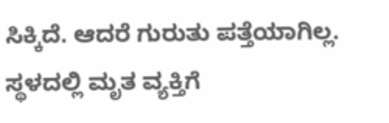ಸಿಕ್ಕಿದೆ. ಆದರೆ ಗುರುತು ಪತ್ತೆಯಾಗಿಲ್ಲ.
ಸ್ಥಳದಲ್ಲಿ ಮೃತ ವ್ಯಕ್ತಿಗೆ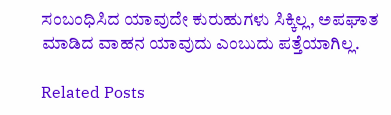ಸಂಬಂಧಿಸಿದ ಯಾವುದೇ ಕುರುಹುಗಳು ಸಿಕ್ಕಿಲ್ಲ, ಅಪಘಾತ ಮಾಡಿದ ವಾಹನ ಯಾವುದು ಎಂಬುದು ಪತ್ತೆಯಾಗಿಲ್ಲ.

Related Posts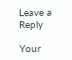Leave a Reply

Your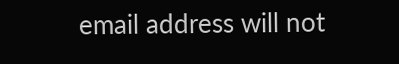email address will not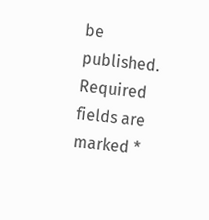be published. Required fields are marked *